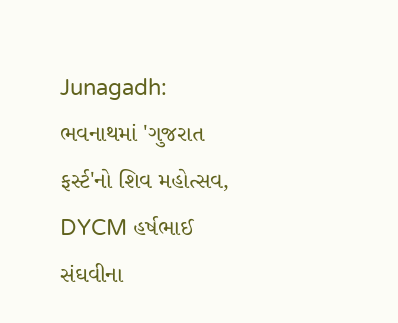Junagadh: ભવનાથમાં 'ગુજરાત ફર્સ્ટ'નો શિવ મહોત્સવ, DYCM હર્ષભાઈ સંઘવીના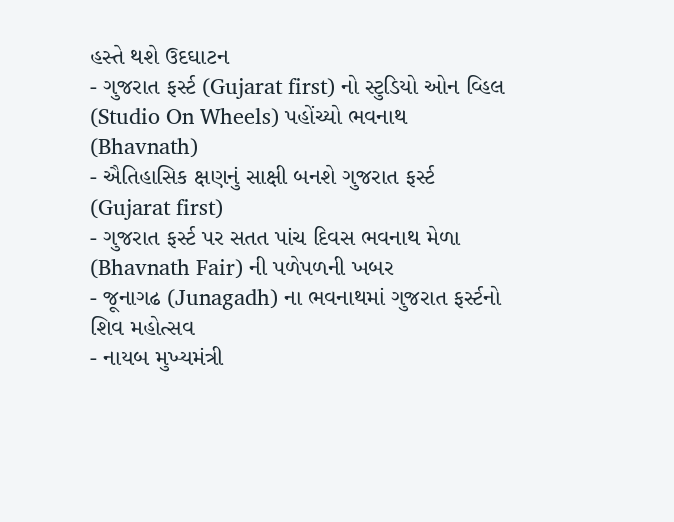હસ્તે થશે ઉદઘાટન
- ગુજરાત ફર્સ્ટ (Gujarat first) નો સ્ટુડિયો ઓન વ્હિલ (Studio On Wheels) પહોંચ્યો ભવનાથ (Bhavnath)
- ઐતિહાસિક ક્ષણનું સાક્ષી બનશે ગુજરાત ફર્સ્ટ (Gujarat first)
- ગુજરાત ફર્સ્ટ પર સતત પાંચ દિવસ ભવનાથ મેળા (Bhavnath Fair) ની પળેપળની ખબર
- જૂનાગઢ (Junagadh) ના ભવનાથમાં ગુજરાત ફર્સ્ટનો શિવ મહોત્સવ
- નાયબ મુખ્યમંત્રી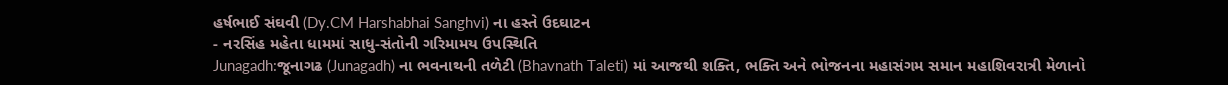હર્ષભાઈ સંઘવી (Dy.CM Harshabhai Sanghvi) ના હસ્તે ઉદઘાટન
- નરસિંહ મહેતા ધામમાં સાધુ-સંતોની ગરિમામય ઉપસ્થિતિ
Junagadh:જૂનાગઢ (Junagadh) ના ભવનાથની તળેટી (Bhavnath Taleti) માં આજથી શક્તિ, ભક્તિ અને ભોજનના મહાસંગમ સમાન મહાશિવરાત્રી મેળાનો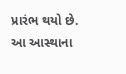પ્રારંભ થયો છે. આ આસ્થાના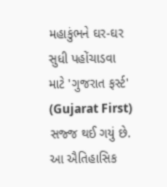મહાકુંભને ઘર-ઘર સુધી પહોંચાડવા માટે 'ગુજરાત ફર્સ્ટ' (Gujarat First) સજ્જ થઈ ગયું છે. આ ઐતિહાસિક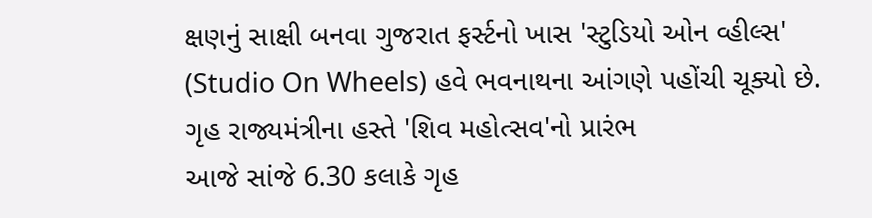ક્ષણનું સાક્ષી બનવા ગુજરાત ફર્સ્ટનો ખાસ 'સ્ટુડિયો ઓન વ્હીલ્સ' (Studio On Wheels) હવે ભવનાથના આંગણે પહોંચી ચૂક્યો છે.
ગૃહ રાજ્યમંત્રીના હસ્તે 'શિવ મહોત્સવ'નો પ્રારંભ
આજે સાંજે 6.30 કલાકે ગૃહ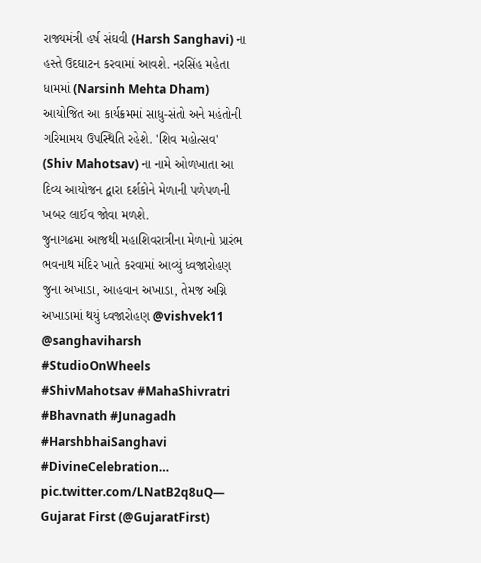રાજ્યમંત્રી હર્ષ સંઘવી (Harsh Sanghavi) ના હસ્તે ઉદઘાટન કરવામાં આવશે. નરસિંહ મહેતા ધામમાં (Narsinh Mehta Dham) આયોજિત આ કાર્યક્રમમાં સાધુ-સંતો અને મહંતોની ગરિમામય ઉપસ્થિતિ રહેશે. 'શિવ મહોત્સવ' (Shiv Mahotsav) ના નામે ઓળખાતા આ દિવ્ય આયોજન દ્વારા દર્શકોને મેળાની પળેપળની ખબર લાઈવ જોવા મળશે.
જુનાગઢમા આજથી મહાશિવરાત્રીના મેળાનો પ્રારંભ
ભવનાથ મંદિર ખાતે કરવામાં આવ્યું ધ્વજારોહણ
જુના અખાડા, આહવાન અખાડા, તેમજ અગ્નિ અખાડામાં થયું ધ્વજારોહણ @vishvek11 @sanghaviharsh #StudioOnWheels #ShivMahotsav #MahaShivratri #Bhavnath #Junagadh #HarshbhaiSanghavi #DivineCelebration… pic.twitter.com/LNatB2q8uQ— Gujarat First (@GujaratFirst)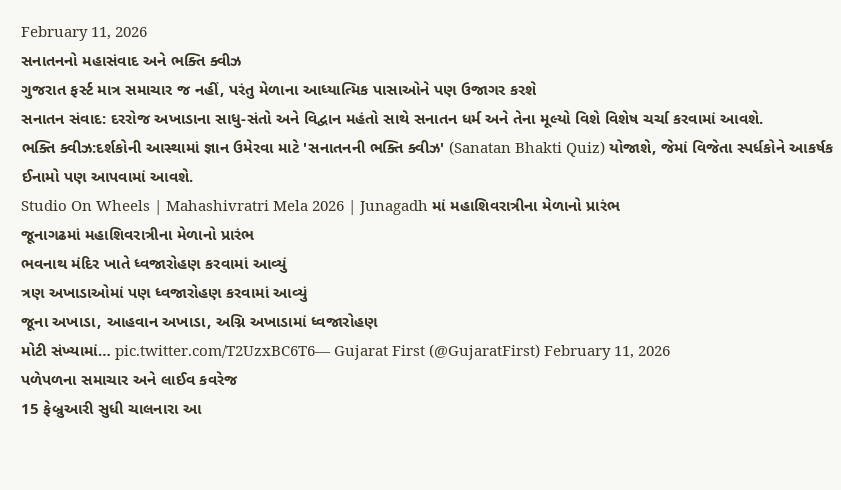February 11, 2026
સનાતનનો મહાસંવાદ અને ભક્તિ ક્વીઝ
ગુજરાત ફર્સ્ટ માત્ર સમાચાર જ નહીં, પરંતુ મેળાના આધ્યાત્મિક પાસાઓને પણ ઉજાગર કરશે
સનાતન સંવાદ: દરરોજ અખાડાના સાધુ-સંતો અને વિદ્વાન મહંતો સાથે સનાતન ધર્મ અને તેના મૂલ્યો વિશે વિશેષ ચર્ચા કરવામાં આવશે.
ભક્તિ ક્વીઝ:દર્શકોની આસ્થામાં જ્ઞાન ઉમેરવા માટે 'સનાતનની ભક્તિ ક્વીઝ' (Sanatan Bhakti Quiz) યોજાશે, જેમાં વિજેતા સ્પર્ધકોને આકર્ષક ઈનામો પણ આપવામાં આવશે.
Studio On Wheels | Mahashivratri Mela 2026 | Junagadh માં મહાશિવરાત્રીના મેળાનો પ્રારંભ
જૂનાગઢમાં મહાશિવરાત્રીના મેળાનો પ્રારંભ
ભવનાથ મંદિર ખાતે ધ્વજારોહણ કરવામાં આવ્યું
ત્રણ અખાડાઓમાં પણ ધ્વજારોહણ કરવામાં આવ્યું
જૂના અખાડા, આહવાન અખાડા, અગ્નિ અખાડામાં ધ્વજારોહણ
મોટી સંખ્યામાં… pic.twitter.com/T2UzxBC6T6— Gujarat First (@GujaratFirst) February 11, 2026
પળેપળના સમાચાર અને લાઈવ કવરેજ
15 ફેબ્રુઆરી સુધી ચાલનારા આ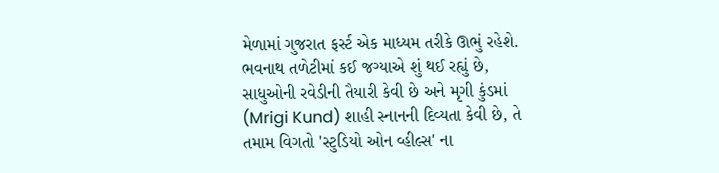મેળામાં ગુજરાત ફર્સ્ટ એક માધ્યમ તરીકે ઊભું રહેશે. ભવનાથ તળેટીમાં કઈ જગ્યાએ શું થઈ રહ્યું છે, સાધુઓની રવેડીની તૈયારી કેવી છે અને મૃગી કુંડમાં (Mrigi Kund) શાહી સ્નાનની દિવ્યતા કેવી છે, તે તમામ વિગતો 'સ્ટુડિયો ઓન વ્હીલ્સ' ના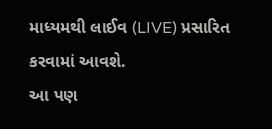માધ્યમથી લાઈવ (LIVE) પ્રસારિત કરવામાં આવશે.
આ પણ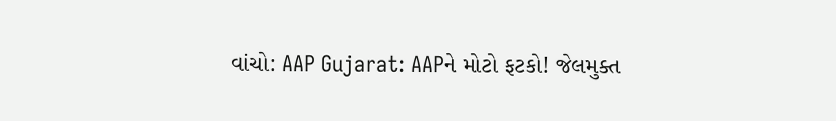વાંચો: AAP Gujarat: AAPને મોટો ફટકો! જેલમુક્ત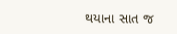થયાના સાત જ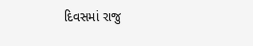દિવસમાં રાજુ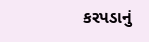કરપડાનું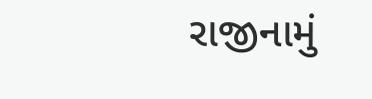રાજીનામું